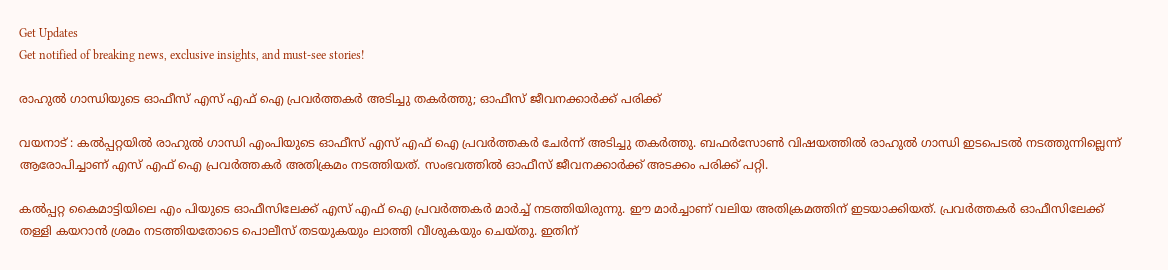Get Updates
Get notified of breaking news, exclusive insights, and must-see stories!

രാഹുൽ ഗാന്ധിയുടെ ഓഫീസ് എസ് എഫ് ഐ പ്രവർത്തകർ അടിച്ചു തകർത്തു; ഓഫീസ് ജീവനക്കാർക്ക് പരിക്ക്

വയനാട് : കൽപ്പറ്റയിൽ രാഹുൽ ഗാന്ധി എംപിയുടെ ഓഫീസ് എസ് എഫ് ഐ പ്രവർത്തകർ ചേർന്ന് അടിച്ചു തകർത്തു. ബഫർസോൺ വിഷയത്തിൽ രാഹുൽ ഗാന്ധി ഇടപെടൽ നടത്തുന്നില്ലെന്ന് ആരോപിച്ചാണ് എസ് എഫ് ഐ പ്രവർത്തകർ അതിക്രമം നടത്തിയത്. സംഭവത്തിൽ ഓഫീസ് ജീവനക്കാർക്ക് അടക്കം പരിക്ക് പറ്റി.

കല്‍പ്പറ്റ കൈമാട്ടിയിലെ എം പിയുടെ ഓഫീസിലേക്ക് എസ് എഫ് ഐ പ്രവർത്തകർ മാർച്ച് നടത്തിയിരുന്നു. ഈ മാർച്ചാണ് വലിയ അതിക്രമത്തിന് ഇടയാക്കിയത്. പ്രവർത്തകർ ഓഫീസിലേക്ക് തള്ളി കയറാൻ ശ്രമം നടത്തിയതോടെ പൊലീസ് തടയുകയും ലാത്തി വീശുകയും ചെയ്തു. ഇതിന്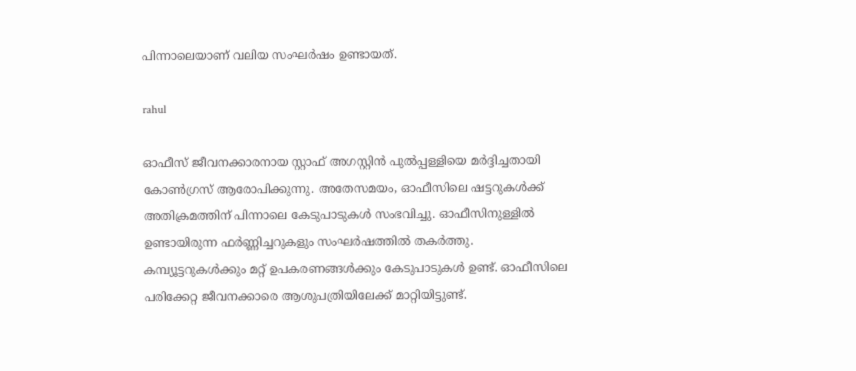പിന്നാലെയാണ് വലിയ സംഘർഷം ഉണ്ടായത്.

rahul

ഓഫീസ് ജീവനക്കാരനായ സ്റ്റാഫ് അഗസ്റ്റിന്‍ പുല്‍പ്പള്ളിയെ മര്‍ദ്ദിച്ചതായി കോണ്‍ഗ്രസ് ആരോപിക്കുന്നു. അതേസമയം, ഓഫീസിലെ ഷട്ടറുകൾക്ക് അതിക്രമത്തിന് പിന്നാലെ കേടുപാടുകൾ സംഭവിച്ചു. ഓഫീസിനുള്ളിൽ ഉണ്ടായിരുന്ന ഫര്‍ണ്ണിച്ചറുകളും സംഘർഷത്തിൽ തകര്‍ത്തു. കമ്പ്യൂട്ടറുകൾക്കും മറ്റ് ഉപകരണങ്ങൾക്കും കേടുപാടുകൾ ഉണ്ട്. ഓഫീസിലെ പരിക്കേറ്റ ജീവനക്കാരെ ആശുപത്രിയിലേക്ക് മാറ്റിയിട്ടുണ്ട്.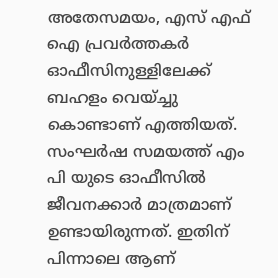അതേസമയം, എസ് എഫ് ഐ പ്രവർത്തകർ ഓഫീസിനുള്ളിലേക്ക് ബഹളം വെയ്ച്ചു കൊണ്ടാണ് എത്തിയത്. സംഘർഷ സമയത്ത് എം പി യുടെ ഓഫീസിൽ ജീവനക്കാര്‍ മാത്രമാണ് ഉണ്ടായിരുന്നത്. ഇതിന് പിന്നാലെ ആണ്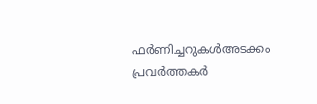ഫര്‍ണിച്ചറുകള്‍അടക്കം പ്രവർത്തകർ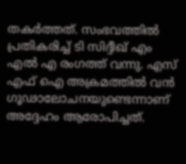തകർത്തത്. സംഭവത്തിൽ പ്രതികരിച്ച് ടി സിദ്ദീഖ് എം എൽ എ രംഗത്ത് വന്നു. എസ് എഫ്‌ ഐ അക്രമത്തിൽ വൻ ഗൂഢാലോചനയുണ്ടെന്നാണ് അദ്ദേഹം ആരോപിച്ചത്.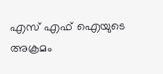എസ് എഫ്‌ ഐയുടെ അക്രമം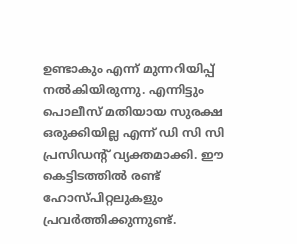ഉണ്ടാകും എന്ന് മുന്നറിയിപ്പ് നൽകിയിരുന്നു. എന്നിട്ടും പൊലീസ് മതിയായ സുരക്ഷ ഒരുക്കിയില്ല എന്ന് ഡി സി സി പ്രസിഡന്റ് വ്യക്തമാക്കി. ഈ കെട്ടിടത്തിൽ രണ്ട് ഹോസ്പിറ്റലുകളും പ്രവർത്തിക്കുന്നുണ്ട്.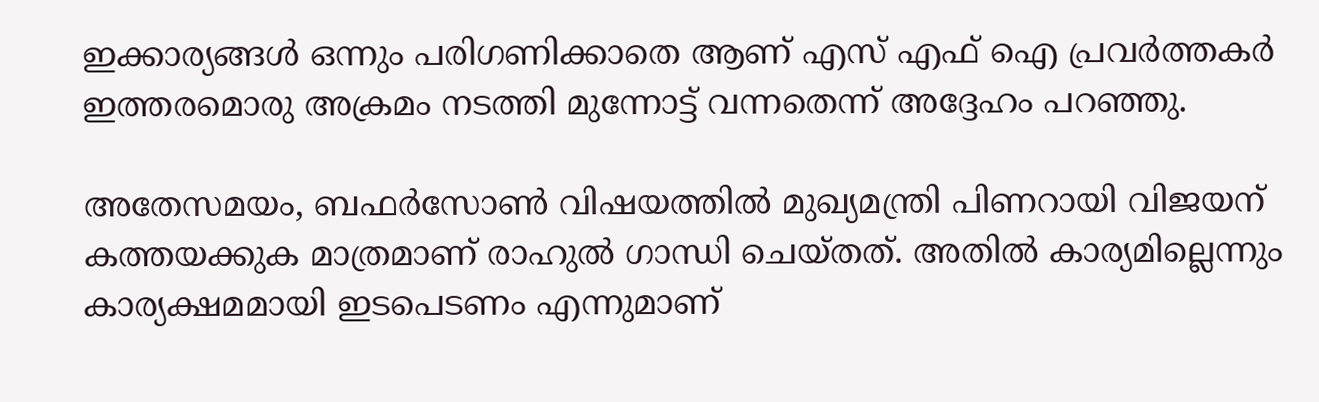ഇക്കാര്യങ്ങൾ ഒന്നും പരിഗണിക്കാതെ ആണ് എസ് എഫ്‌ ഐ പ്രവർത്തകർ ഇത്തരമൊരു അക്രമം നടത്തി മുന്നോട്ട് വന്നതെന്ന് അദ്ദേഹം പറഞ്ഞു.

അതേസമയം, ബഫര്‍സോണ്‍ വിഷയത്തില്‍ മുഖ്യമന്ത്രി പിണറായി വിജയന് കത്തയക്കുക മാത്രമാണ് രാഹുല്‍ ഗാന്ധി ചെയ്തത്. അതില്‍ കാര്യമില്ലെന്നും കാര്യക്ഷമമായി ഇടപെടണം എന്നുമാണ്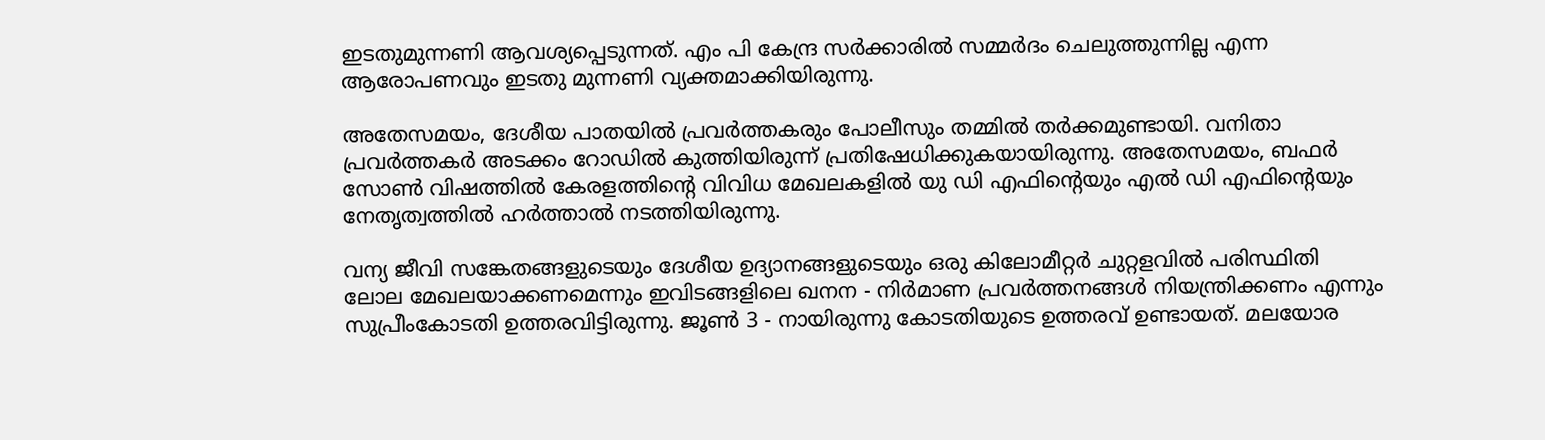ഇടതുമുന്നണി ആവശ്യപ്പെടുന്നത്. എം പി കേന്ദ്ര സര്‍ക്കാരില്‍ സമ്മര്‍ദം ചെലുത്തുന്നില്ല എന്ന ആരോപണവും ഇടതു മുന്നണി വ്യക്തമാക്കിയിരുന്നു.

അതേസമയം, ദേശീയ പാതയില്‍ പ്രവര്‍ത്തകരും പോലീസും തമ്മില്‍ തര്‍ക്കമുണ്ടായി. വനിതാ പ്രവര്‍ത്തകര്‍ അടക്കം റോഡില്‍ കുത്തിയിരുന്ന് പ്രതിഷേധിക്കുകയായിരുന്നു. അതേസമയം, ബഫർ സോൺ വിഷത്തിൽ കേരളത്തിന്റെ വിവിധ മേഖലകളിൽ യു ഡി എഫിന്റെയും എൽ ഡി എഫിന്റെയും നേതൃത്വത്തിൽ ഹർത്താൽ നടത്തിയിരുന്നു.

വന്യ ജീവി സങ്കേതങ്ങളുടെയും ദേശീയ ഉദ്യാനങ്ങളുടെയും ഒരു കിലോമീറ്റര്‍ ചുറ്റളവില്‍ പരിസ്ഥിതി ലോല മേഖലയാക്കണമെന്നും ഇവിടങ്ങളിലെ ഖനന - നിര്‍മാണ പ്രവര്‍ത്തനങ്ങള്‍ നിയന്ത്രിക്കണം എന്നും സുപ്രീംകോടതി ഉത്തരവിട്ടിരുന്നു. ജൂൺ 3 - നായിരുന്നു കോടതിയുടെ ഉത്തരവ് ഉണ്ടായത്. മലയോര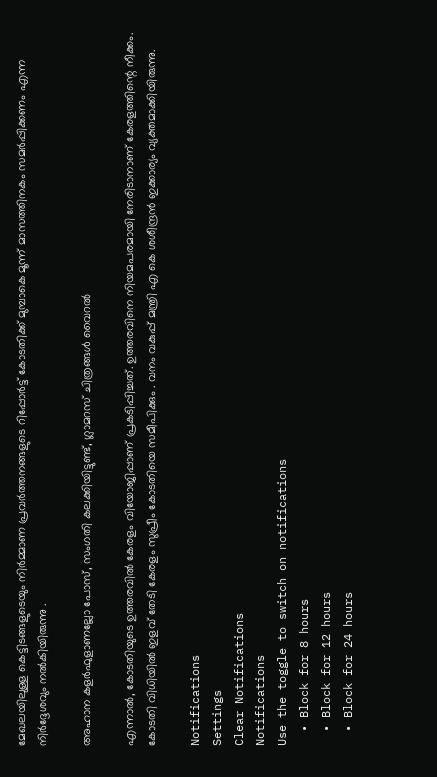മേഖലയിലുള്ള കെട്ടിടങ്ങളുടെയും നിർമ്മാണ പ്രവർത്തനങ്ങളുടെ റിപ്പോർട്ട് കോടതിക്ക് മുമ്പാകെ മൂന്ന് മാസത്തിനകം സമർപ്പിക്കണം എന്ന നിർദ്ദേശവും നൽകിയിരുന്നു .

അഹാന കളര്‍ഫുളാണല്ലോ പോസ്, സംഗതി കലക്കിയിട്ടുണ്ട്, ഗ്ലാമറസ് ചിത്രങ്ങള്‍ വൈറല്‍

എന്നാൽ, കോടതിയുടെ ഉത്തരവിൽ കേരളം വിയോജിപ്പാണ് പ്രകടിപ്പിച്ചത്. ഉത്തരവിനെ നിയമപരമായി നേരിടാനാണ് കേരളത്തിന്റെ നീക്കം. കോടതി വിധിയിൽ ഇളവ് തേടി കേരളം സുപ്രീം കോടതിയെ സമീപിക്കും . വനം വകുപ്പ് മന്ത്രി എ കെ ശശീന്ദ്രൻ ഇക്കാര്യം വ്യക്തമാക്കിയിരുന്നു.

Notifications
Settings
Clear Notifications
Notifications
Use the toggle to switch on notifications
  • Block for 8 hours
  • Block for 12 hours
  • Block for 24 hours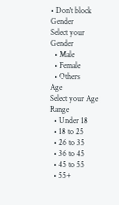• Don't block
Gender
Select your Gender
  • Male
  • Female
  • Others
Age
Select your Age Range
  • Under 18
  • 18 to 25
  • 26 to 35
  • 36 to 45
  • 45 to 55
  • 55+